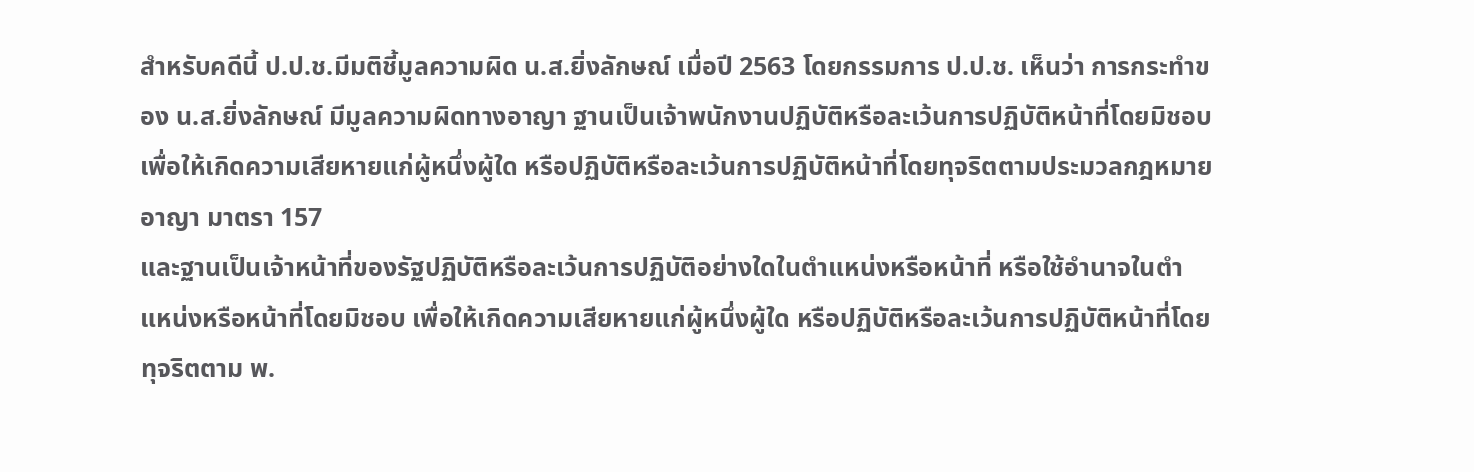สำหรับคดีนี้ ป.ป.ช.มีมติชี้มูลความผิด น.ส.ยิ่งลักษณ์ เมื่อปี 2563 โดยกรรมการ ป.ป.ช. เห็นว่า การกระทำของ น.ส.ยิ่งลักษณ์ มีมูลความผิดทางอาญา ฐานเป็นเจ้าพนักงานปฏิบัติหรือละเว้นการปฏิบัติหน้าที่โดยมิชอบเพื่อให้เกิดความเสียหายแก่ผู้หนึ่งผู้ใด หรือปฏิบัติหรือละเว้นการปฏิบัติหน้าที่โดยทุจริตตามประมวลกฎหมายอาญา มาตรา 157
และฐานเป็นเจ้าหน้าที่ของรัฐปฏิบัติหรือละเว้นการปฏิบัติอย่างใดในตำแหน่งหรือหน้าที่ หรือใช้อำนาจในตำแหน่งหรือหน้าที่โดยมิชอบ เพื่อให้เกิดความเสียหายแก่ผู้หนึ่งผู้ใด หรือปฏิบัติหรือละเว้นการปฏิบัติหน้าที่โดยทุจริตตาม พ.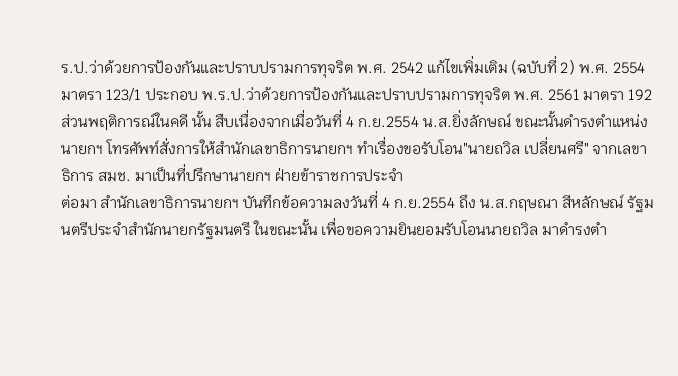ร.ป.ว่าด้วยการป้องกันและปราบปรามการทุจริต พ.ศ. 2542 แก้ไขเพิ่มเติม (ฉบับที่ 2) พ.ศ. 2554 มาตรา 123/1 ประกอบ พ.ร.ป.ว่าด้วยการป้องกันและปราบปรามการทุจริต พ.ศ. 2561 มาตรา 192
ส่วนพฤติการณ์ในคดี นั้น สืบเนื่องจากเมื่อวันที่ 4 ก.ย.2554 น.ส.ยิ่งลักษณ์ ขณะนั้นดำรงตำแหน่งนายกฯ โทรศัพท์สั่งการให้สำนักเลขาธิการนายกฯ ทำเรื่องขอรับโอน"นายถวิล เปลี่ยนศรี" จากเลขาธิการ สมช. มาเป็นที่ปรึกษานายกฯ ฝ่ายข้าราชการประจำ
ต่อมา สำนักเลขาธิการนายกฯ บันทึกข้อความลงวันที่ 4 ก.ย.2554 ถึง น.ส.กฤษณา สีหลักษณ์ รัฐมนตรีประจำสำนักนายกรัฐมนตรี ในขณะนั้น เพื่อขอความยินยอมรับโอนนายถวิล มาดำรงตำ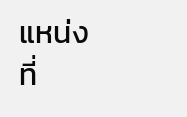แหน่ง ที่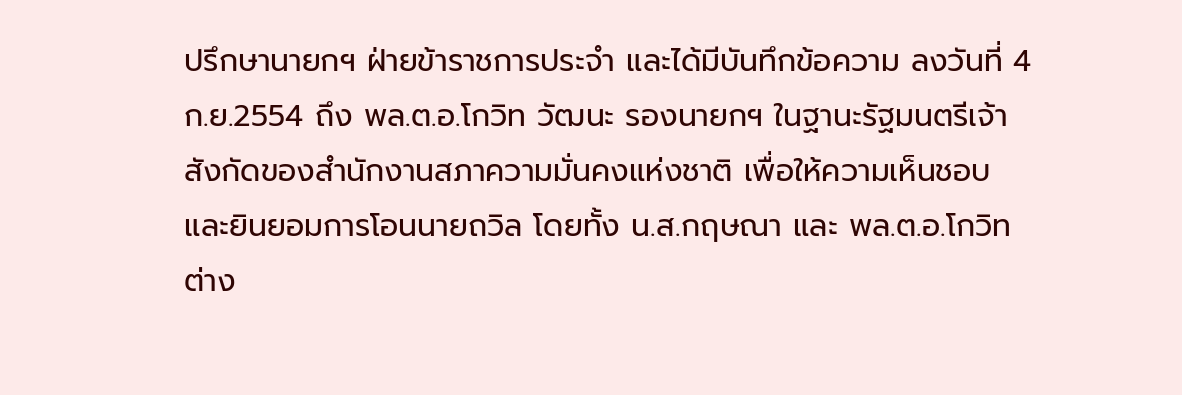ปรึกษานายกฯ ฝ่ายข้าราชการประจำ และได้มีบันทึกข้อความ ลงวันที่ 4 ก.ย.2554 ถึง พล.ต.อ.โกวิท วัฒนะ รองนายกฯ ในฐานะรัฐมนตรีเจ้าสังกัดของสำนักงานสภาความมั่นคงแห่งชาติ เพื่อให้ความเห็นชอบ และยินยอมการโอนนายถวิล โดยทั้ง น.ส.กฤษณา และ พล.ต.อ.โกวิท ต่าง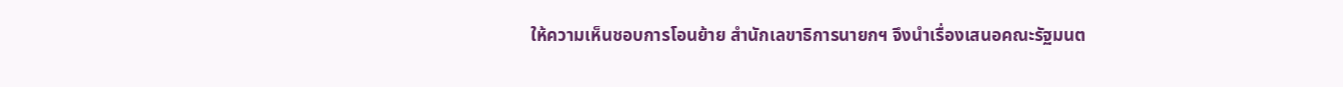ให้ความเห็นชอบการโอนย้าย สำนักเลขาธิการนายกฯ จึงนำเรื่องเสนอคณะรัฐมนต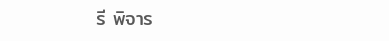รี พิจาร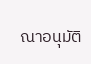ณาอนุมัติ